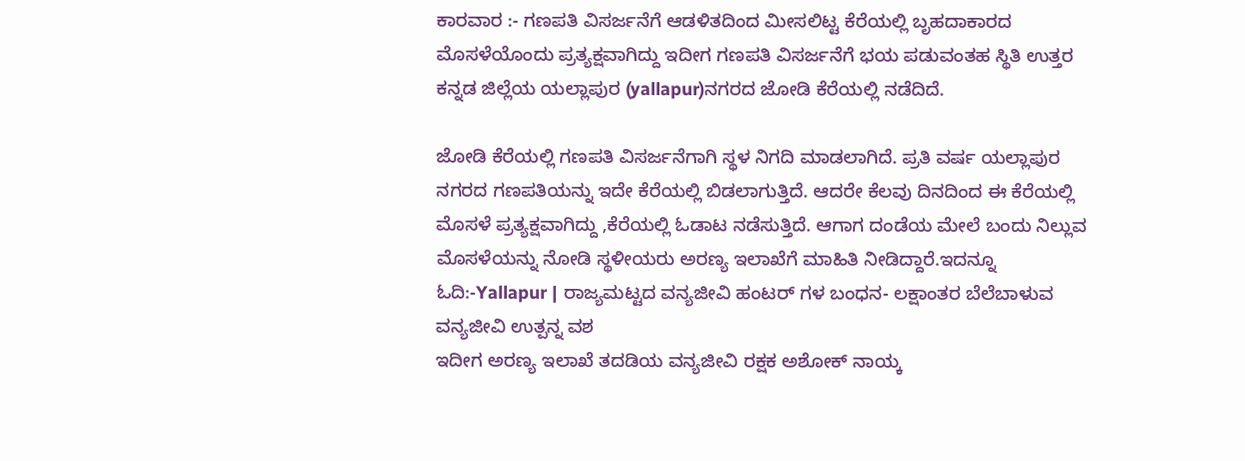ಕಾರವಾರ :- ಗಣಪತಿ ವಿಸರ್ಜನೆಗೆ ಆಡಳಿತದಿಂದ ಮೀಸಲಿಟ್ಟ ಕೆರೆಯಲ್ಲಿ ಬೃಹದಾಕಾರದ ಮೊಸಳೆಯೊಂದು ಪ್ರತ್ಯಕ್ಷವಾಗಿದ್ದು ಇದೀಗ ಗಣಪತಿ ವಿಸರ್ಜನೆಗೆ ಭಯ ಪಡುವಂತಹ ಸ್ಥಿತಿ ಉತ್ತರ ಕನ್ನಡ ಜಿಲ್ಲೆಯ ಯಲ್ಲಾಪುರ (yallapur)ನಗರದ ಜೋಡಿ ಕೆರೆಯಲ್ಲಿ ನಡೆದಿದೆ.

ಜೋಡಿ ಕೆರೆಯಲ್ಲಿ ಗಣಪತಿ ವಿಸರ್ಜನೆಗಾಗಿ ಸ್ಥಳ ನಿಗದಿ ಮಾಡಲಾಗಿದೆ. ಪ್ರತಿ ವರ್ಷ ಯಲ್ಲಾಪುರ ನಗರದ ಗಣಪತಿಯನ್ನು ಇದೇ ಕೆರೆಯಲ್ಲಿ ಬಿಡಲಾಗುತ್ತಿದೆ. ಆದರೇ ಕೆಲವು ದಿನದಿಂದ ಈ ಕೆರೆಯಲ್ಲಿ ಮೊಸಳೆ ಪ್ರತ್ಯಕ್ಷವಾಗಿದ್ದು ,ಕೆರೆಯಲ್ಲಿ ಓಡಾಟ ನಡೆಸುತ್ತಿದೆ. ಆಗಾಗ ದಂಡೆಯ ಮೇಲೆ ಬಂದು ನಿಲ್ಲುವ ಮೊಸಳೆಯನ್ನು ನೋಡಿ ಸ್ಥಳೀಯರು ಅರಣ್ಯ ಇಲಾಖೆಗೆ ಮಾಹಿತಿ ನೀಡಿದ್ದಾರೆ.ಇದನ್ನೂ ಓದಿ:-Yallapur | ರಾಜ್ಯಮಟ್ಟದ ವನ್ಯಜೀವಿ ಹಂಟರ್ ಗಳ ಬಂಧನ- ಲಕ್ಷಾಂತರ ಬೆಲೆಬಾಳುವ ವನ್ಯಜೀವಿ ಉತ್ಪನ್ನ ವಶ
ಇದೀಗ ಅರಣ್ಯ ಇಲಾಖೆ ತದಡಿಯ ವನ್ಯಜೀವಿ ರಕ್ಷಕ ಅಶೋಕ್ ನಾಯ್ಕ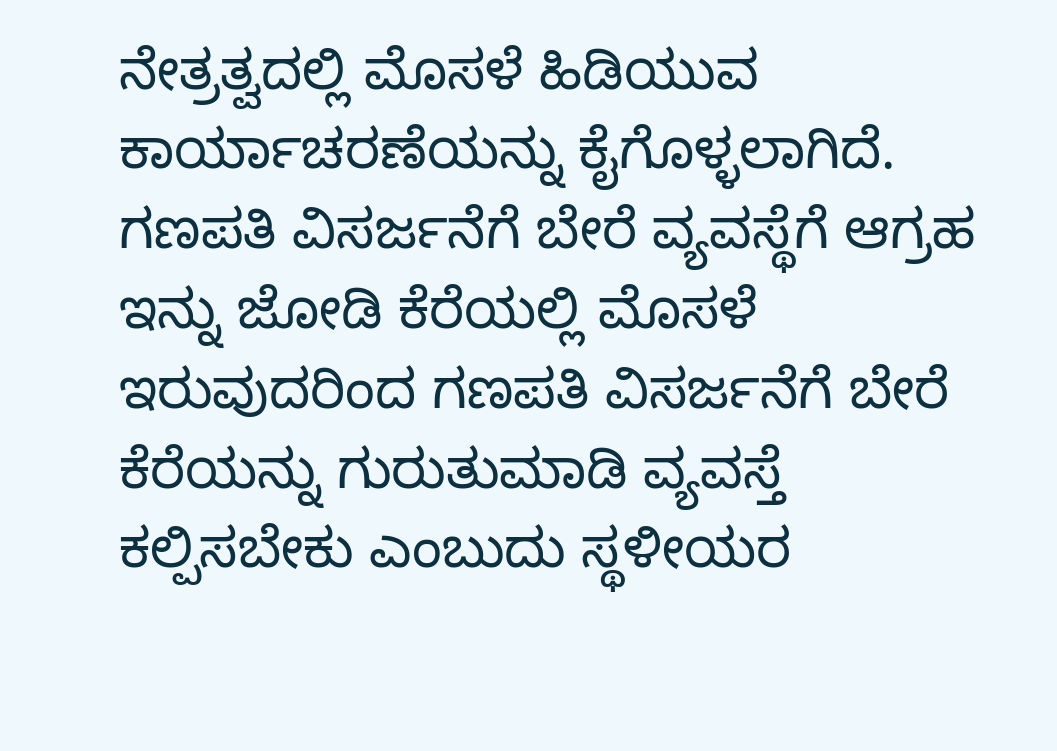ನೇತ್ರತ್ವದಲ್ಲಿ ಮೊಸಳೆ ಹಿಡಿಯುವ ಕಾರ್ಯಾಚರಣೆಯನ್ನು ಕೈಗೊಳ್ಳಲಾಗಿದೆ.
ಗಣಪತಿ ವಿಸರ್ಜನೆಗೆ ಬೇರೆ ವ್ಯವಸ್ಥೆಗೆ ಆಗ್ರಹ
ಇನ್ನು ಜೋಡಿ ಕೆರೆಯಲ್ಲಿ ಮೊಸಳೆ ಇರುವುದರಿಂದ ಗಣಪತಿ ವಿಸರ್ಜನೆಗೆ ಬೇರೆ ಕೆರೆಯನ್ನು ಗುರುತುಮಾಡಿ ವ್ಯವಸ್ತೆ ಕಲ್ಪಿಸಬೇಕು ಎಂಬುದು ಸ್ಥಳೀಯರ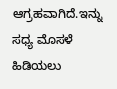ಆಗ್ರಹವಾಗಿದೆ.ಇನ್ನು ಸಧ್ಯ ಮೊಸಳೆ ಹಿಡಿಯಲು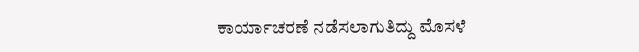ಕಾರ್ಯಾಚರಣೆ ನಡೆಸಲಾಗುತಿದ್ದು ಮೊಸಳೆ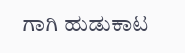ಗಾಗಿ ಹುಡುಕಾಟ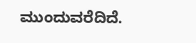ಮುಂದುವರೆದಿದೆ.